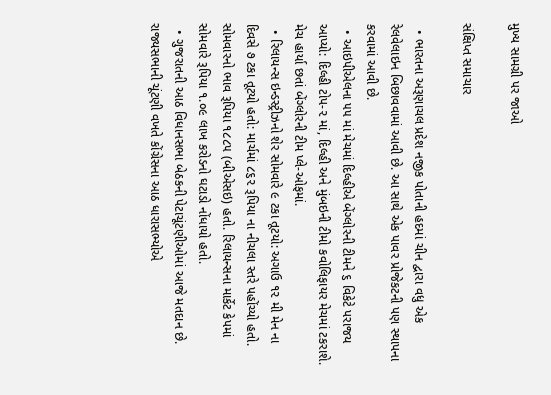મુખ્ય સામગ્રી પર જાઓ

સંક્ષિપ્ત સમાચાર

  • ભારતના અરૂણાચલ પ્રદેશ નજીક પોતાની હદમાં ચીન દ્વારા વધુ એક રેલવેલાઇન બિછાવવામાં આવી છે. આ સાથે એક પાવર પ્રોજેકટની પણ સ્થાપના કરવામાં આવી છે.
  • આઇપીએલના ૫૫ માં મેચમાં દિલ્હીએ બેંગ્લોરની ટીમને ૬ વિકેટે પરાજય આપ્યો: દિલ્હી ટોપ-૨ માં, દિલ્હી અને મુંબઇની ટીમો કવોલિફાયર મેચમાં ટકરાશે. મેચ હાર્યા છતાં બેંગ્લોરની ટીમ પ્લે-ઓફમાં.
  • રિલાયન્સ ઇન્ડસ્ટ્રીઝનો શેર સોમવારે ૯ ટકા તૂટયો: અગાઉ ૧૨ મી મેન ના દિવસે ૭ ટકા તૂટયો હતો: માર્ચમાં ૮૬૨ રૂપિયા ના નીચલા સ્તરે પહોંચ્યો હતો. સોમવારનો ભાવ રૂપિયા ૧૮૮૫ (બીએસઇ) હતો. રિલાયન્સના માર્કેટ કેપમાં સોમવારે રૂપિયા ૧.૦૯ લાખ કરોડનો ઘટાડો નોંધાયો હતો.
  • ગુજરાતની આઠ વિધાનસભા બેઠકની પેટાચૂંટણીઓમાં આજે મતદાન છે. રાજ્યસભાની ચૂંટણી વખતે કોંગ્રેસના આઠ ધારાસભ્યોએ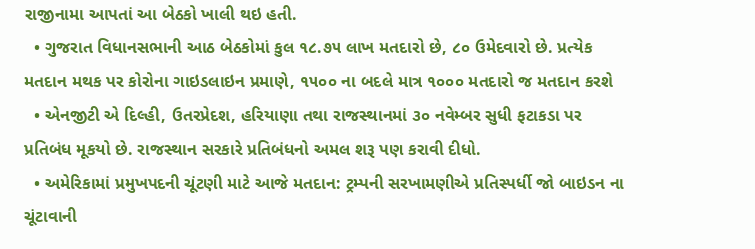રાજીનામા આપતાં આ બેઠકો ખાલી થઇ હતી.
  • ગુજરાત વિધાનસભાની આઠ બેઠકોમાં કુલ ૧૮.૭૫ લાખ મતદારો છે, ૮૦ ઉમેદવારો છે. પ્રત્યેક મતદાન મથક પર કોરોના ગાઇડલાઇન પ્રમાણે, ૧૫૦૦ ના બદલે માત્ર ૧૦૦૦ મતદારો જ મતદાન કરશે
  • એનજીટી એ દિલ્હી, ઉતરપ્રેદશ, હરિયાણા તથા રાજસ્થાનમાં ૩૦ નવેમ્બર સુધી ફટાકડા પર પ્રતિબંધ મૂકયો છે. રાજસ્થાન સરકારે પ્રતિબંધનો અમલ શરૂ પણ કરાવી દીધો.
  • અમેરિકામાં પ્રમુખપદની ચૂંટણી માટે આજે મતદાન: ટ્રમ્પની સરખામણીએ પ્રતિસ્પર્ધી જો બાઇડન ના ચૂંટાવાની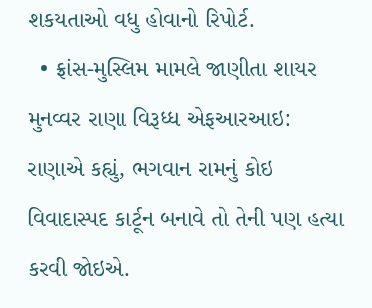શકયતાઓ વધુ હોવાનો રિપોર્ટ.
  • ફ્રાંસ-મુસ્લિમ મામલે જાણીતા શાયર મુનવ્વર રાણા વિરૂધ્ધ એફઆરઆઇ: રાણાએ કહ્યું, ભગવાન રામનું કોઇ વિવાદાસ્પદ કાર્ટૂન બનાવે તો તેની પણ હત્યા કરવી જોઇએ.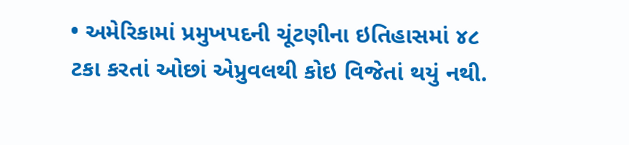• અમેરિકામાં પ્રમુખપદની ચૂંટણીના ઇતિહાસમાં ૪૮ ટકા કરતાં ઓછાં એપ્રુવલથી કોઇ વિજેતાં થયું નથી.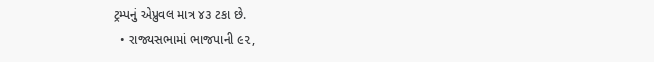ટ્રમ્પનું એપ્રુવલ માત્ર ૪૩ ટકા છે.
  • રાજ્યસભામાં ભાજપાની ૯૨,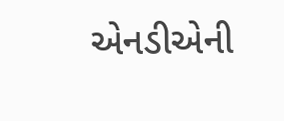એનડીએની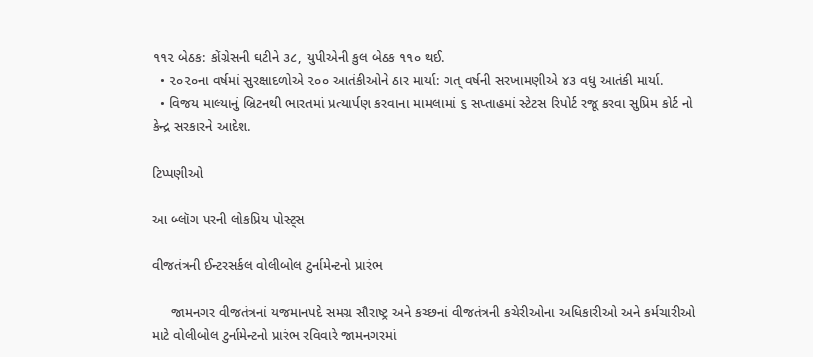૧૧૨ બેઠક: કોંગ્રેસની ઘટીને ૩૮, યુપીએની કુલ બેઠક ૧૧૦ થઈ.
  • ૨૦૨૦ના વર્ષમાં સુરક્ષાદળોએ ૨૦૦ આતંકીઓને ઠાર માર્યા: ગત્ વર્ષની સરખામણીએ ૪૩ વધુ આતંકી માર્યા.
  • વિજય માલ્યાનું બ્રિટનથી ભારતમાં પ્રત્યાર્પણ કરવાના મામલામાં ૬ સપ્તાહમાં સ્ટેટસ રિપોર્ટ રજૂ કરવા સુપ્રિમ કોર્ટ નો કેન્દ્ર સરકારને આદેશ.

ટિપ્પણીઓ

આ બ્લૉગ પરની લોકપ્રિય પોસ્ટ્સ

વીજતંત્રની ઈન્ટરસર્કલ વોલીબોલ ટુર્નામેન્ટનો પ્રારંભ

     જામનગર વીજતંત્રનાં યજમાનપદે સમગ્ર સૌરાષ્ટ્ર અને કચ્છનાં વીજતંત્રની કચેરીઓના અધિકારીઓ અને કર્મચારીઓ માટે વોલીબોલ ટુર્નામેન્ટનો પ્રારંભ રવિવારે જામનગરમાં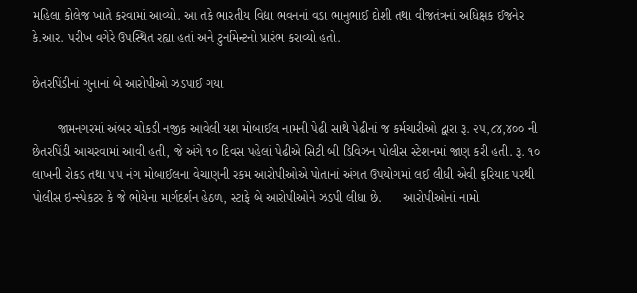મહિલા કોલેજ ખાતે કરવામાં આવ્યો. આ તકે ભારતીય વિદ્યા ભવનનાં વડા ભાનુભાઈ દોશી તથા વીજતંત્રનાં અધિક્ષક ઈજનેર કે.આર. પરીખ વગેરે ઉપસ્થિત રહ્યા હતાં અને ટુર્નામેન્ટનો પ્રારંભ કરાવ્યો હતો.

છેતરપિંડીનાં ગુનાનાં બે આરોપીઓ ઝડપાઈ ગયા

       જામનગરમાં અંબર ચોકડી નજીક આવેલી યશ મોબાઈલ નામની પેઢી સાથે પેઢીનાં જ કર્મચારીઓ દ્વારા રૂ. ૨૫,૮૪,૪૦૦ ની છેતરપિંડી આચરવામાં આવી હતી, જે અંગે ૧૦ દિવસ પહેલાં પેઢીએ સિટી બી ડિવિઝન પોલીસ સ્ટેશનમાં જાણ કરી હતી. રૂ. ૧૦ લાખની રોકડ તથા ૫૫ નંગ મોબાઈલના વેચાણની રકમ આરોપીઓએ પોતાનાં અંગત ઉપયોગમાં લઈ લીધી એવી ફરિયાદ પરથી પોલીસ ઇન્સ્પેકટર કે જે ભોયેના માર્ગદર્શન હેઠળ, સ્ટાફે બે આરોપીઓને ઝડપી લીધા છે.      આરોપીઓનાં નામો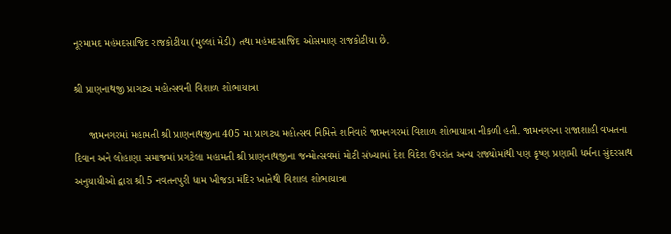નૂરમામદ મહંમદસાજિદ રાજકોટીયા (મુલ્લાં મેડી) તથા મહંમદસાજિદ ઓસમાણ રાજકોટીયા છે.

શ્રી પ્રાણનાથજી પ્રાગટ્ય મહોત્સવની વિશાળ શોભાયાત્રા

     જામનગરમાં મહામતી શ્રી પ્રાણનાથજીના 405 મા પ્રાગટ્ય મહોત્સવ નિમિત્તે શનિવારે જામનગરમાં વિશાળ શોભાયાત્રા નીકળી હતી. જામનગરના રાજાશાહી વખતના દિવાન અને લોહાણા સમાજમાં પ્રગટેલા મહામતી શ્રી પ્રાણનાથજીના જન્મોત્સવમાં મોટી સંખ્યામાં દેશ વિદેશ ઉપરાંત અન્ય રાજ્યોમાંથી પણ કૃષ્ણ પ્રણામી ધર્મના સુંદરસાથ અનુયાયીઓ દ્વારા શ્રી 5 નવતનપુરી ધામ ખીજડા મંદિર ખાતેથી વિશાલ શોભાયાત્રા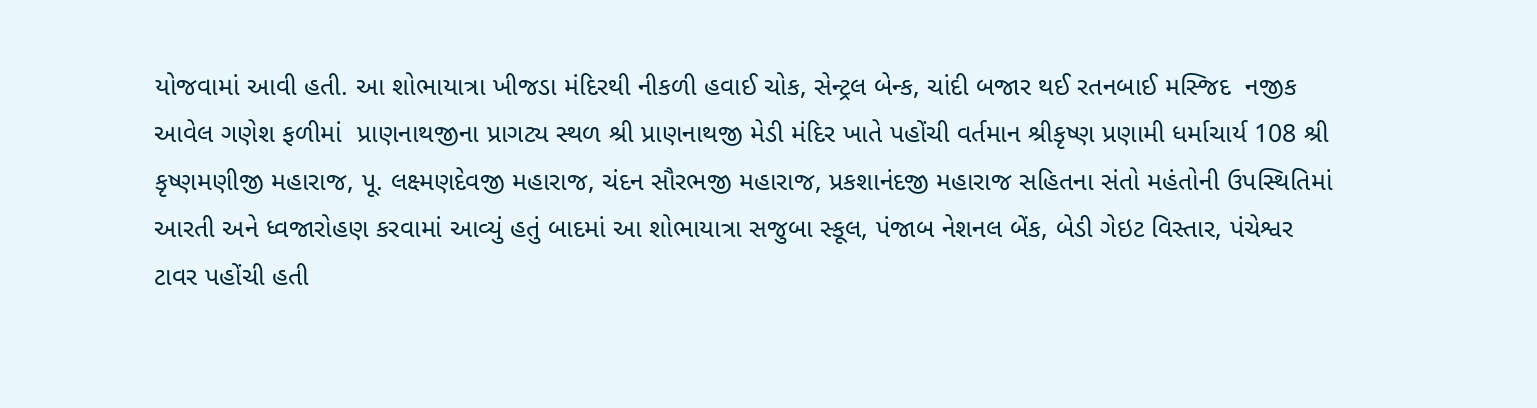યોજવામાં આવી હતી. આ શોભાયાત્રા ખીજડા મંદિરથી નીકળી હવાઈ ચોક, સેન્ટ્રલ બેન્ક, ચાંદી બજાર થઈ રતનબાઈ મસ્જિદ  નજીક આવેલ ગણેશ ફળીમાં  પ્રાણનાથજીના પ્રાગટ્ય સ્થળ શ્રી પ્રાણનાથજી મેડી મંદિર ખાતે પહોંચી વર્તમાન શ્રીકૃષ્ણ પ્રણામી ધર્માચાર્ય 108 શ્રી કૃષ્ણમણીજી મહારાજ, પૂ. લક્ષ્મણદેવજી મહારાજ, ચંદન સૌરભજી મહારાજ, પ્રકશાનંદજી મહારાજ સહિતના સંતો મહંતોની ઉપસ્થિતિમાં આરતી અને ધ્વજારોહણ કરવામાં આવ્યું હતું બાદમાં આ શોભાયાત્રા સજુબા સ્કૂલ, પંજાબ નેશનલ બેંક, બેડી ગેઇટ વિસ્તાર, પંચેશ્વર ટાવર પહોંચી હતી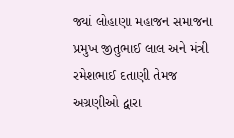જ્યાં લોહાણા મહાજન સમાજના પ્રમુખ જીતુભાઈ લાલ અને મંત્રી રમેશભાઈ દતાણી તેમજ અગ્રણીઓ દ્વારા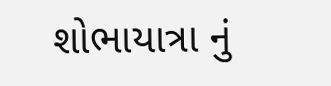શોભાયાત્રા નું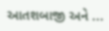આતશબાજી અને ...